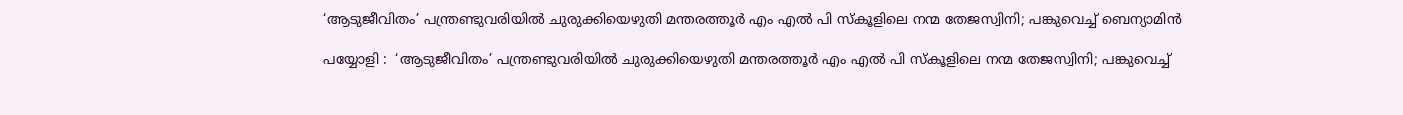‘ആടുജീവിതം’ പന്ത്രണ്ടുവരിയില്‍ ചുരുക്കിയെഴുതി മന്തരത്തൂര്‍ എം എല്‍ പി സ്‌കൂളിലെ നന്മ തേജസ്വിനി; പങ്കുവെച്ച് ബെന്യാമിന്‍

പയ്യോളി :  ‘ആടുജീവിതം’ പന്ത്രണ്ടുവരിയില്‍ ചുരുക്കിയെഴുതി മന്തരത്തൂര്‍ എം എല്‍ പി സ്‌കൂളിലെ നന്മ തേജസ്വിനി; പങ്കുവെച്ച്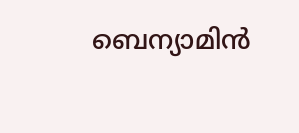ബെന്യാമിന്‍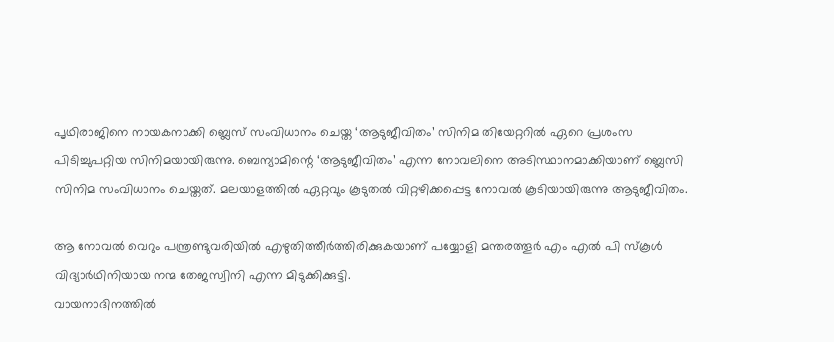പൃഥിരാജിനെ നായകനാക്കി ബ്ലെസ് സംവിധാനം ചെയ്ത ‘ആടുജീവിതം’ സിനിമ തിയേറ്ററില്‍ ഏറെ പ്രശംസ പിടിച്ചുപറ്റിയ സിനിമയായിരുന്നു. ബെന്യാമിന്റെ ‘ആടുജീവിതം’ എന്ന നോവലിനെ അടിസ്ഥാനമാക്കിയാണ് ബ്ലെസി സിനിമ സംവിധാനം ചെയ്തത്. മലയാളത്തില്‍ ഏറ്റവും കൂടുതല്‍ വിറ്റഴിക്കപ്പെട്ട നോവല്‍ കൂടിയായിരുന്നു ആടുജീവിതം.

ആ നോവല്‍ വെറും പന്ത്രണ്ടുവരിയില്‍ എഴുതിത്തീര്‍ത്തിരിക്കുകയാണ് പയ്യോളി മന്തരത്തൂര്‍ എം എല്‍ പി സ്‌കൂള്‍ വിദ്യാര്‍ഥിനിയായ നന്മ തേജസ്വിനി എന്ന മിടുക്കിക്കുട്ടി.
വായനാദിനത്തില്‍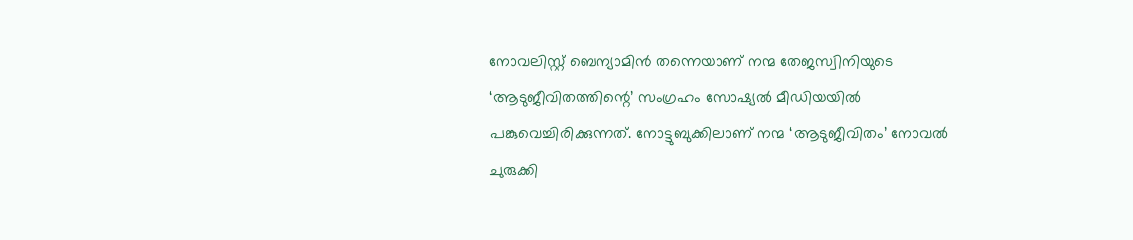നോവലിസ്റ്റ് ബെന്യാമിന്‍ തന്നെയാണ് നന്മ തേജസ്വിനിയുടെ ‘ആടുജീവിതത്തിന്റെ’ സംഗ്രഹം സോഷ്യല്‍ മീഡിയയില്‍ പങ്കുവെച്ചിരിക്കുന്നത്. നോട്ടുബുക്കിലാണ് നന്മ ‘ആടുജീവിതം’ നോവല്‍ ചുരുക്കി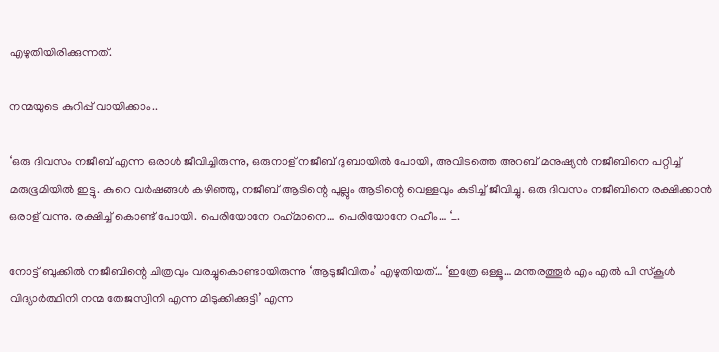എഴുതിയിരിക്കുന്നത്.

നന്മയുടെ കുറിപ്പ് വായിക്കാം..

‘ഒരു ദിവസം നജീബ് എന്ന ഒരാള്‍ ജീവിച്ചിരുന്നു, ഒരുനാള് നജീബ് ദുബായില്‍ പോയി, അവിടത്തെ അറബ് മനുഷ്യന്‍ നജീബിനെ പറ്റിച്ച് മരുഭൂമിയില്‍ ഇട്ടു. കുറെ വര്‍ഷങ്ങള്‍ കഴിഞ്ഞു, നജീബ് ആടിന്റെ പുല്ലും ആടിന്റെ വെള്ളവും കുടിച്ച് ജീവിച്ചു. ഒരു ദിവസം നജീബിനെ രക്ഷിക്കാന്‍ ഒരാള് വന്നു. രക്ഷിച്ച് കൊണ്ട് പോയി. പെരിയോനേ റഹ്‌മാനെ… പെരിയോനേ റഹീം… ‘_.

നോട്ട് ബുക്കില്‍ നജീബിന്റെ ചിത്രവും വരച്ചുകൊണ്ടായിരുന്നു ‘ആടുജീവിതം’ എഴുതിയത്… ‘ഇത്രേ ഒള്ളൂ… മന്തരത്തൂര്‍ എം എല്‍ പി സ്‌കൂള്‍ വിദ്യാര്‍ത്ഥിനി നന്മ തേജസ്വിനി എന്ന മിടുക്കിക്കുട്ടി’ എന്ന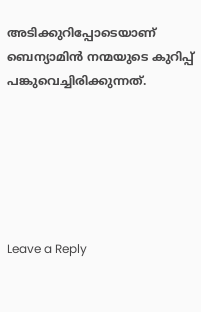അടിക്കുറിപ്പോടെയാണ് ബെന്യാമിന്‍ നന്മയുടെ കുറിപ്പ് പങ്കുവെച്ചിരിക്കുന്നത്.






Leave a Reply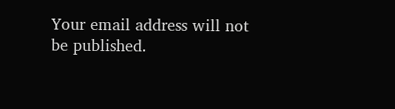Your email address will not be published.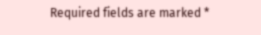Required fields are marked *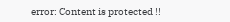error: Content is protected !!